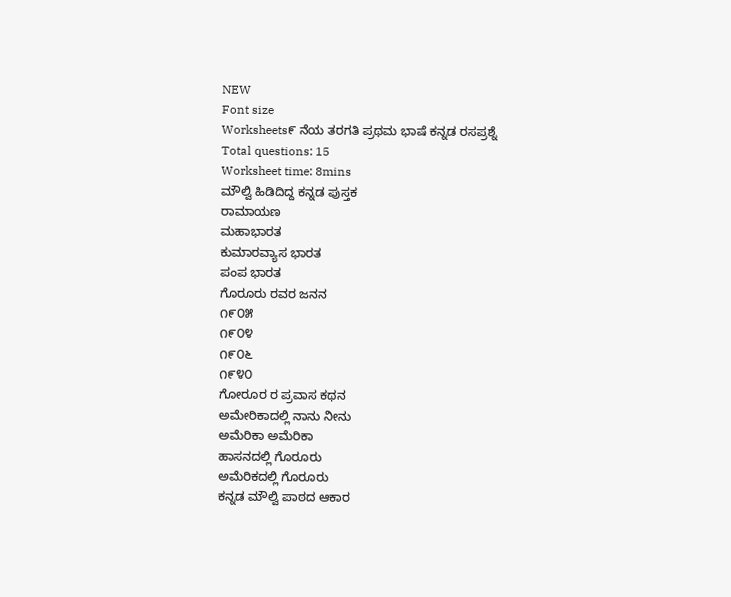NEW
Font size
Worksheets೯ ನೆಯ ತರಗತಿ ಪ್ರಥಮ ಭಾಷೆ ಕನ್ನಡ ರಸಪ್ರಶ್ನೆ
Total questions: 15
Worksheet time: 8mins
ಮೌಲ್ವಿ ಹಿಡಿದಿದ್ದ ಕನ್ನಡ ಪುಸ್ತಕ
ರಾಮಾಯಣ
ಮಹಾಭಾರತ
ಕುಮಾರವ್ಯಾಸ ಭಾರತ
ಪಂಪ ಭಾರತ
ಗೊರೂರು ರವರ ಜನನ
೧೯೦೫
೧೯೦೪
೧೯೦೬
೧೯೪೦
ಗೋರೂರ ರ ಪ್ರವಾಸ ಕಥನ
ಅಮೇರಿಕಾದಲ್ಲಿ ನಾನು ನೀನು
ಅಮೆರಿಕಾ ಅಮೆರಿಕಾ
ಹಾಸನದಲ್ಲಿ ಗೊರೂರು
ಅಮೆರಿಕದಲ್ಲಿ ಗೊರೂರು
ಕನ್ನಡ ಮೌಲ್ವಿ ಪಾಠದ ಆಕಾರ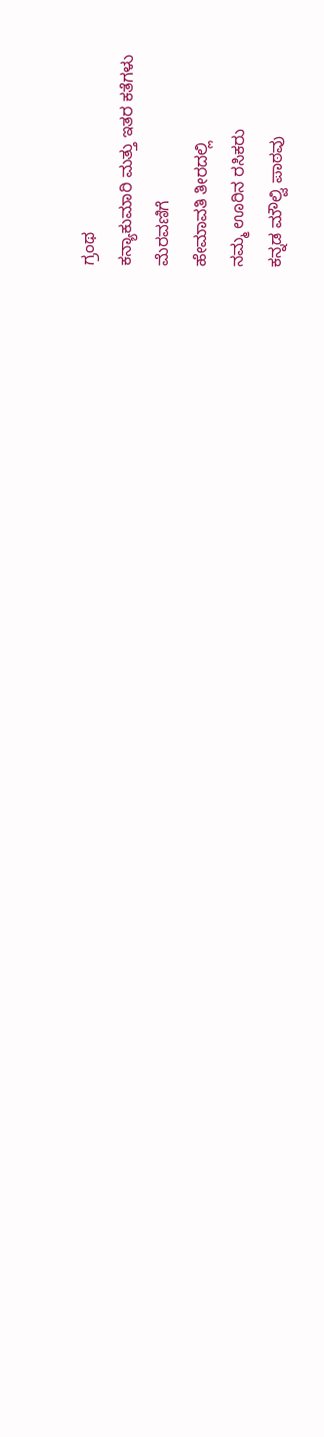ಗ್ರಂಥ
ಕನ್ಯಾಕುಮಾರಿ ಮತ್ತು ಇತರ ಕತೆಗಳು
ಮೆರವಣಿಗೆ
ಹೇಮಾವತಿ ತೀರದಲ್ಲಿ
ನಮ್ಮ ಊರಿನ ರಸಿಕರು
ಕನ್ನಡ ಮೌಲ್ವಿ ಪಾಠವು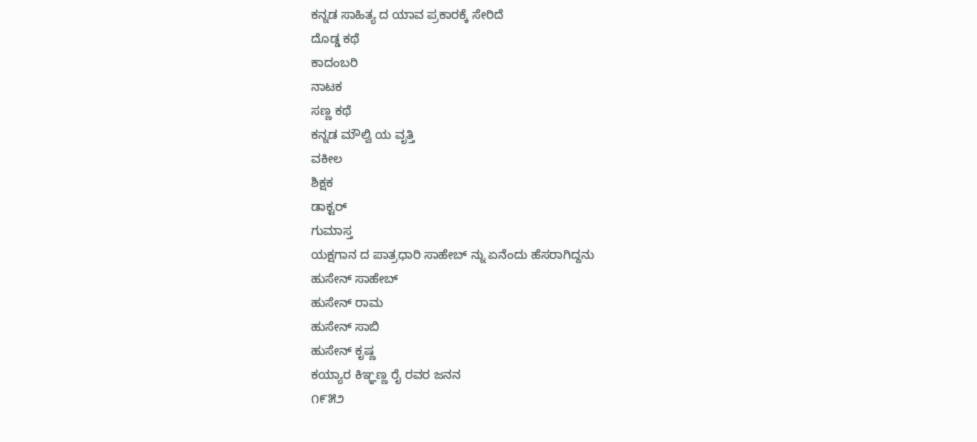ಕನ್ನಡ ಸಾಹಿತ್ಯ ದ ಯಾವ ಪ್ರಕಾರಕ್ಕೆ ಸೇರಿದೆ
ದೊಡ್ಡ ಕಥೆ
ಕಾದಂಬರಿ
ನಾಟಕ
ಸಣ್ಣ ಕಥೆ
ಕನ್ನಡ ಮೌಲ್ವಿ ಯ ವೃತ್ತಿ
ವಕೀಲ
ಶಿಕ್ಷಕ
ಡಾಕ್ಟರ್
ಗುಮಾಸ್ತ
ಯಕ್ಷಗಾನ ದ ಪಾತ್ರಧಾರಿ ಸಾಹೇಬ್ ನ್ನು ಏನೆಂದು ಹೆಸರಾಗಿದ್ದನು
ಹುಸೇನ್ ಸಾಹೇಬ್
ಹುಸೇನ್ ರಾಮ
ಹುಸೇನ್ ಸಾಬಿ
ಹುಸೇನ್ ಕೃಷ್ಣ
ಕಯ್ಯಾರ ಕಿಞ್ಞಣ್ಣ ರೈ ರವರ ಜನನ
೧೯೫೨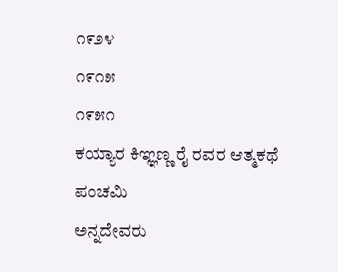೧೯೨೪
೧೯೧೫
೧೯೫೧
ಕಯ್ಯಾರ ಕಿಞ್ಞಣ್ಣ ರೈ ರವರ ಆತ್ಮಕಥೆ
ಪಂಚಮಿ
ಅನ್ನದೇವರು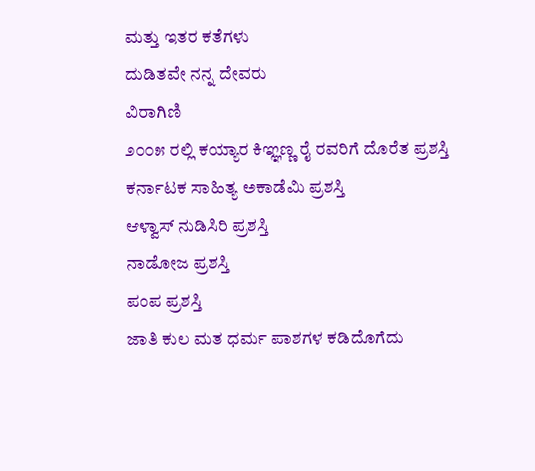ಮತ್ತು ಇತರ ಕತೆಗಳು
ದುಡಿತವೇ ನನ್ನ ದೇವರು
ವಿರಾಗಿಣಿ
೨೦೦೫ ರಲ್ಲಿ ಕಯ್ಯಾರ ಕಿಞ್ಞಣ್ಣ ರೈ ರವರಿಗೆ ದೊರೆತ ಪ್ರಶಸ್ತಿ
ಕರ್ನಾಟಕ ಸಾಹಿತ್ಯ ಅಕಾಡೆಮಿ ಪ್ರಶಸ್ತಿ
ಆಳ್ವಾಸ್ ನುಡಿಸಿರಿ ಪ್ರಶಸ್ತಿ
ನಾಡೋಜ ಪ್ರಶಸ್ತಿ
ಪಂಪ ಪ್ರಶಸ್ತಿ
ಜಾತಿ ಕುಲ ಮತ ಧರ್ಮ ಪಾಶಗಳ ಕಡಿದೊಗೆದು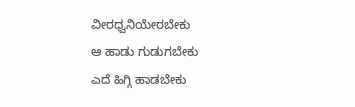ವೀರಧ್ವನಿಯೇರಬೇಕು
ಆ ಹಾಡು ಗುಡುಗಬೇಕು
ಎದೆ ಹಿಗ್ಗಿ ಹಾಡಬೇಕು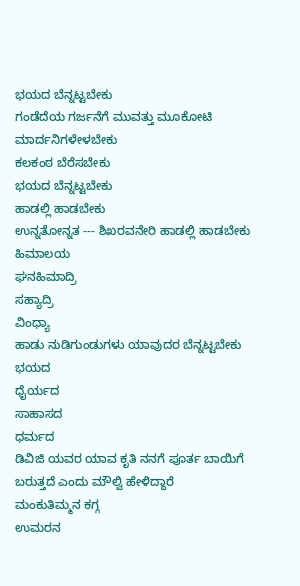ಭಯದ ಬೆನ್ನಟ್ಟಬೇಕು
ಗಂಡೆದೆಯ ಗರ್ಜನೆಗೆ ಮುವತ್ತು ಮೂಕೋಟಿ
ಮಾರ್ದನಿಗಳೇಳಬೇಕು
ಕಲಕಂಠ ಬೆರೆಸಬೇಕು
ಭಯದ ಬೆನ್ನಟ್ಟಬೇಕು
ಹಾಡಲ್ಲಿ ಹಾಡಬೇಕು
ಉನ್ನತೋನ್ನತ --- ಶಿಖರವನೇರಿ ಹಾಡಲ್ಲಿ ಹಾಡಬೇಕು
ಹಿಮಾಲಯ
ಘನಹಿಮಾದ್ರಿ
ಸಹ್ಯಾದ್ರಿ
ವಿಂಧ್ಯಾ
ಹಾಡು ನುಡಿಗುಂಡುಗಳು ಯಾವುದರ ಬೆನ್ನಟ್ಟಬೇಕು
ಭಯದ
ಧೈರ್ಯದ
ಸಾಹಾಸದ
ಧರ್ಮದ
ಡಿವಿಜಿ ಯವರ ಯಾವ ಕೃತಿ ನನಗೆ ಪೂರ್ತ ಬಾಯಿಗೆ ಬರುತ್ತದೆ ಎಂದು ಮೌಲ್ವಿ ಹೇಳಿದ್ದಾರೆ
ಮಂಕುತಿಮ್ಮನ ಕಗ್ಗ
ಉಮರನ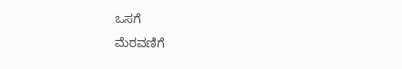ಒಸಗೆ
ಮೆರವಣಿಗೆ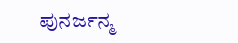ಪುನರ್ಜನ್ಮ